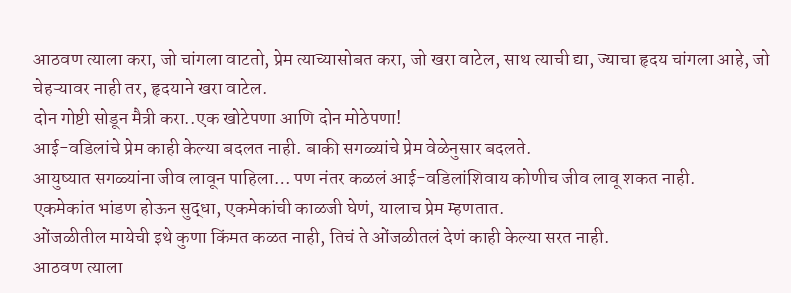आठवण त्याला करा, जो चांगला वाटतो, प्रेम त्याच्यासोबत करा, जो खरा वाटेल, साथ त्याची द्या, ज्याचा हृदय चांगला आहे, जो चेहऱ्यावर नाही तर, हृदयाने खरा वाटेल.
दोन गोष्टी सोडून मैत्री करा..एक खोटेपणा आणि दोन मोठेपणा!
आई-वडिलांचे प्रेम काही केल्या बदलत नाही. बाकी सगळ्यांचे प्रेम वेळेनुसार बदलते.
आयुष्यात सगळ्यांना जीव लावून पाहिला… पण नंतर कळलं आई-वडिलांशिवाय कोणीच जीव लावू शकत नाही.
एकमेकांत भांडण होऊन सुद्धा, एकमेकांची काळजी घेणं, यालाच प्रेम म्हणतात.
ओंजळीतील मायेची इथे कुणा किंमत कळत नाही, तिचं ते ओंजळीतलं देणं काही केल्या सरत नाही.
आठवण त्याला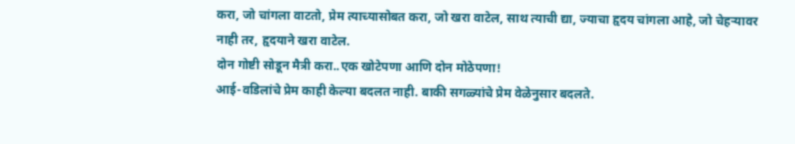करा, जो चांगला वाटतो, प्रेम त्याच्यासोबत करा, जो खरा वाटेल, साथ त्याची द्या, ज्याचा हृदय चांगला आहे, जो चेहऱ्यावर नाही तर, हृदयाने खरा वाटेल.
दोन गोष्टी सोडून मैत्री करा..एक खोटेपणा आणि दोन मोठेपणा!
आई-वडिलांचे प्रेम काही केल्या बदलत नाही. बाकी सगळ्यांचे प्रेम वेळेनुसार बदलते.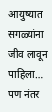आयुष्यात सगळ्यांना जीव लावून पाहिला… पण नंतर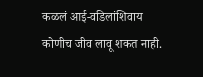कळलं आई-वडिलांशिवाय कोणीच जीव लावू शकत नाही.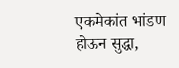एकमेकांत भांडण होऊन सुद्धा,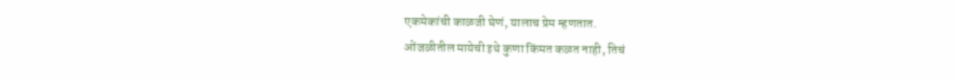एकमेकांची काळजी घेणं, यालाच प्रेम म्हणतात.
ओंजळीतील मायेची इथे कुणा किंमत कळत नाही, तिचं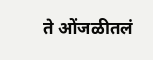ते ओंजळीतलं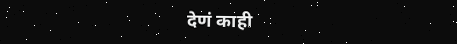देणं काही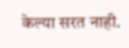केल्या सरत नाही.